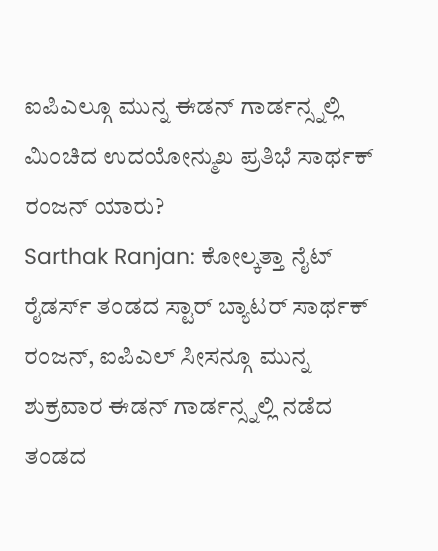ಐಪಿಎಲ್ಗೂ ಮುನ್ನ ಈಡನ್ ಗಾರ್ಡನ್ಸ್ನಲ್ಲಿ ಮಿಂಚಿದ ಉದಯೋನ್ಮುಖ ಪ್ರತಿಭೆ ಸಾರ್ಥಕ್ ರಂಜನ್ ಯಾರು?
Sarthak Ranjan: ಕೋಲ್ಕತ್ತಾ ನೈಟ್ ರೈಡರ್ಸ್ ತಂಡದ ಸ್ಟಾರ್ ಬ್ಯಾಟರ್ ಸಾರ್ಥಕ್ ರಂಜನ್, ಐಪಿಎಲ್ ಸೀಸನ್ಗೂ ಮುನ್ನ ಶುಕ್ರವಾರ ಈಡನ್ ಗಾರ್ಡನ್ಸ್ನಲ್ಲಿ ನಡೆದ ತಂಡದ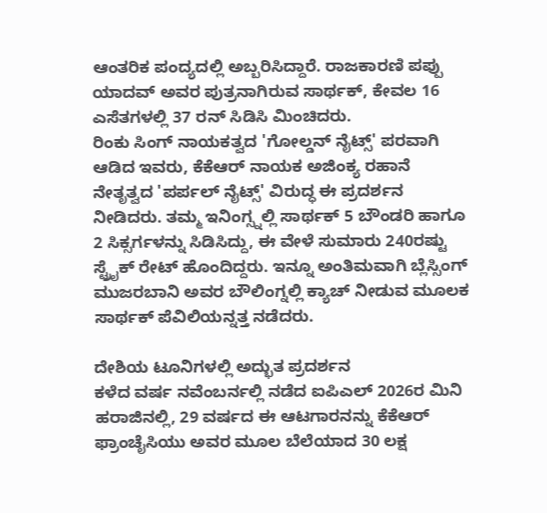ಆಂತರಿಕ ಪಂದ್ಯದಲ್ಲಿ ಅಬ್ಬರಿಸಿದ್ದಾರೆ. ರಾಜಕಾರಣಿ ಪಪ್ಪು ಯಾದವ್ ಅವರ ಪುತ್ರನಾಗಿರುವ ಸಾರ್ಥಕ್, ಕೇವಲ 16 ಎಸೆತಗಳಲ್ಲಿ 37 ರನ್ ಸಿಡಿಸಿ ಮಿಂಚಿದರು.
ರಿಂಕು ಸಿಂಗ್ ನಾಯಕತ್ವದ 'ಗೋಲ್ಡನ್ ನೈಟ್ಸ್' ಪರವಾಗಿ ಆಡಿದ ಇವರು, ಕೆಕೆಆರ್ ನಾಯಕ ಅಜಿಂಕ್ಯ ರಹಾನೆ ನೇತೃತ್ವದ 'ಪರ್ಪಲ್ ನೈಟ್ಸ್' ವಿರುದ್ಧ ಈ ಪ್ರದರ್ಶನ ನೀಡಿದರು. ತಮ್ಮ ಇನಿಂಗ್ಸ್ನಲ್ಲಿ ಸಾರ್ಥಕ್ 5 ಬೌಂಡರಿ ಹಾಗೂ 2 ಸಿಕ್ಸರ್ಗಳನ್ನು ಸಿಡಿಸಿದ್ದು, ಈ ವೇಳೆ ಸುಮಾರು 240ರಷ್ಟು ಸ್ಟ್ರೈಕ್ ರೇಟ್ ಹೊಂದಿದ್ದರು. ಇನ್ನೂ ಅಂತಿಮವಾಗಿ ಬ್ಲೆಸ್ಸಿಂಗ್ ಮುಜರಬಾನಿ ಅವರ ಬೌಲಿಂಗ್ನಲ್ಲಿ ಕ್ಯಾಚ್ ನೀಡುವ ಮೂಲಕ ಸಾರ್ಥಕ್ ಪೆವಿಲಿಯನ್ನತ್ತ ನಡೆದರು.

ದೇಶಿಯ ಟೂನಿಗಳಲ್ಲಿ ಅದ್ಭುತ ಪ್ರದರ್ಶನ
ಕಳೆದ ವರ್ಷ ನವೆಂಬರ್ನಲ್ಲಿ ನಡೆದ ಐಪಿಎಲ್ 2026ರ ಮಿನಿ ಹರಾಜಿನಲ್ಲಿ, 29 ವರ್ಷದ ಈ ಆಟಗಾರನನ್ನು ಕೆಕೆಆರ್ ಫ್ರಾಂಚೈಸಿಯು ಅವರ ಮೂಲ ಬೆಲೆಯಾದ 30 ಲಕ್ಷ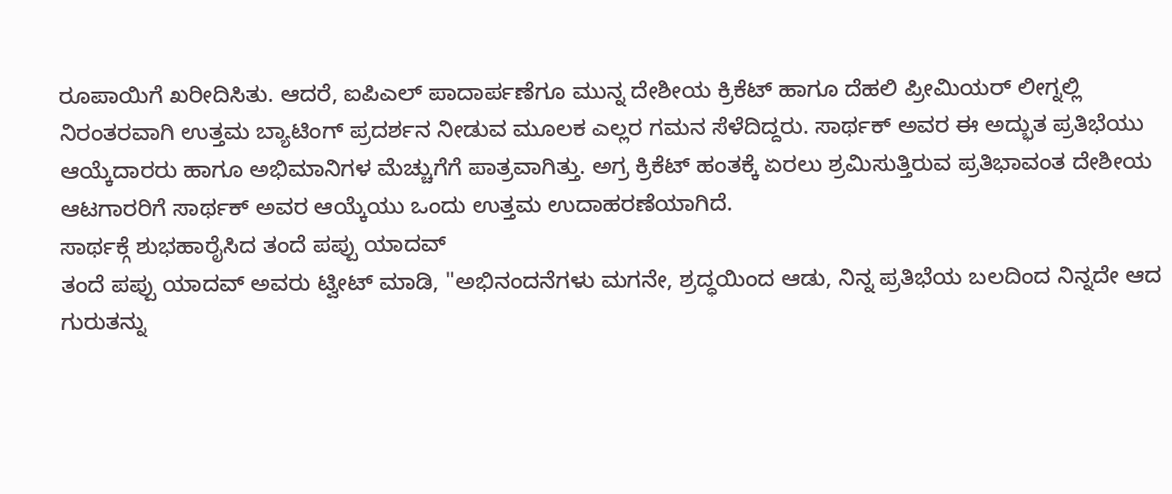ರೂಪಾಯಿಗೆ ಖರೀದಿಸಿತು. ಆದರೆ, ಐಪಿಎಲ್ ಪಾದಾರ್ಪಣೆಗೂ ಮುನ್ನ ದೇಶೀಯ ಕ್ರಿಕೆಟ್ ಹಾಗೂ ದೆಹಲಿ ಪ್ರೀಮಿಯರ್ ಲೀಗ್ನಲ್ಲಿ ನಿರಂತರವಾಗಿ ಉತ್ತಮ ಬ್ಯಾಟಿಂಗ್ ಪ್ರದರ್ಶನ ನೀಡುವ ಮೂಲಕ ಎಲ್ಲರ ಗಮನ ಸೆಳೆದಿದ್ದರು. ಸಾರ್ಥಕ್ ಅವರ ಈ ಅದ್ಭುತ ಪ್ರತಿಭೆಯು ಆಯ್ಕೆದಾರರು ಹಾಗೂ ಅಭಿಮಾನಿಗಳ ಮೆಚ್ಚುಗೆಗೆ ಪಾತ್ರವಾಗಿತ್ತು. ಅಗ್ರ ಕ್ರಿಕೆಟ್ ಹಂತಕ್ಕೆ ಏರಲು ಶ್ರಮಿಸುತ್ತಿರುವ ಪ್ರತಿಭಾವಂತ ದೇಶೀಯ ಆಟಗಾರರಿಗೆ ಸಾರ್ಥಕ್ ಅವರ ಆಯ್ಕೆಯು ಒಂದು ಉತ್ತಮ ಉದಾಹರಣೆಯಾಗಿದೆ.
ಸಾರ್ಥಕ್ಗೆ ಶುಭಹಾರೈಸಿದ ತಂದೆ ಪಪ್ಪು ಯಾದವ್
ತಂದೆ ಪಪ್ಪು ಯಾದವ್ ಅವರು ಟ್ವೀಟ್ ಮಾಡಿ, "ಅಭಿನಂದನೆಗಳು ಮಗನೇ, ಶ್ರದ್ಧಯಿಂದ ಆಡು, ನಿನ್ನ ಪ್ರತಿಭೆಯ ಬಲದಿಂದ ನಿನ್ನದೇ ಆದ ಗುರುತನ್ನು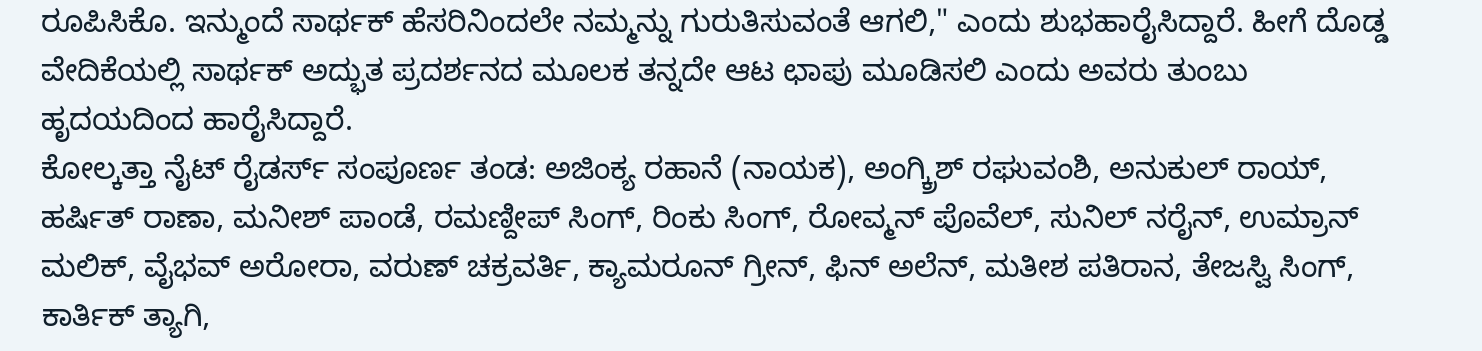ರೂಪಿಸಿಕೊ. ಇನ್ಮುಂದೆ ಸಾರ್ಥಕ್ ಹೆಸರಿನಿಂದಲೇ ನಮ್ಮನ್ನು ಗುರುತಿಸುವಂತೆ ಆಗಲಿ," ಎಂದು ಶುಭಹಾರೈಸಿದ್ದಾರೆ. ಹೀಗೆ ದೊಡ್ಡ ವೇದಿಕೆಯಲ್ಲಿ ಸಾರ್ಥಕ್ ಅದ್ಭುತ ಪ್ರದರ್ಶನದ ಮೂಲಕ ತನ್ನದೇ ಆಟ ಛಾಪು ಮೂಡಿಸಲಿ ಎಂದು ಅವರು ತುಂಬು ಹೃದಯದಿಂದ ಹಾರೈಸಿದ್ದಾರೆ.
ಕೋಲ್ಕತ್ತಾ ನೈಟ್ ರೈಡರ್ಸ್ ಸಂಪೂರ್ಣ ತಂಡ: ಅಜಿಂಕ್ಯ ರಹಾನೆ (ನಾಯಕ), ಅಂಗ್ಕ್ರಿಶ್ ರಘುವಂಶಿ, ಅನುಕುಲ್ ರಾಯ್, ಹರ್ಷಿತ್ ರಾಣಾ, ಮನೀಶ್ ಪಾಂಡೆ, ರಮಣ್ದೀಪ್ ಸಿಂಗ್, ರಿಂಕು ಸಿಂಗ್, ರೋವ್ಮನ್ ಪೊವೆಲ್, ಸುನಿಲ್ ನರೈನ್, ಉಮ್ರಾನ್ ಮಲಿಕ್, ವೈಭವ್ ಅರೋರಾ, ವರುಣ್ ಚಕ್ರವರ್ತಿ, ಕ್ಯಾಮರೂನ್ ಗ್ರೀನ್, ಫಿನ್ ಅಲೆನ್, ಮತೀಶ ಪತಿರಾನ, ತೇಜಸ್ವಿ ಸಿಂಗ್, ಕಾರ್ತಿಕ್ ತ್ಯಾಗಿ,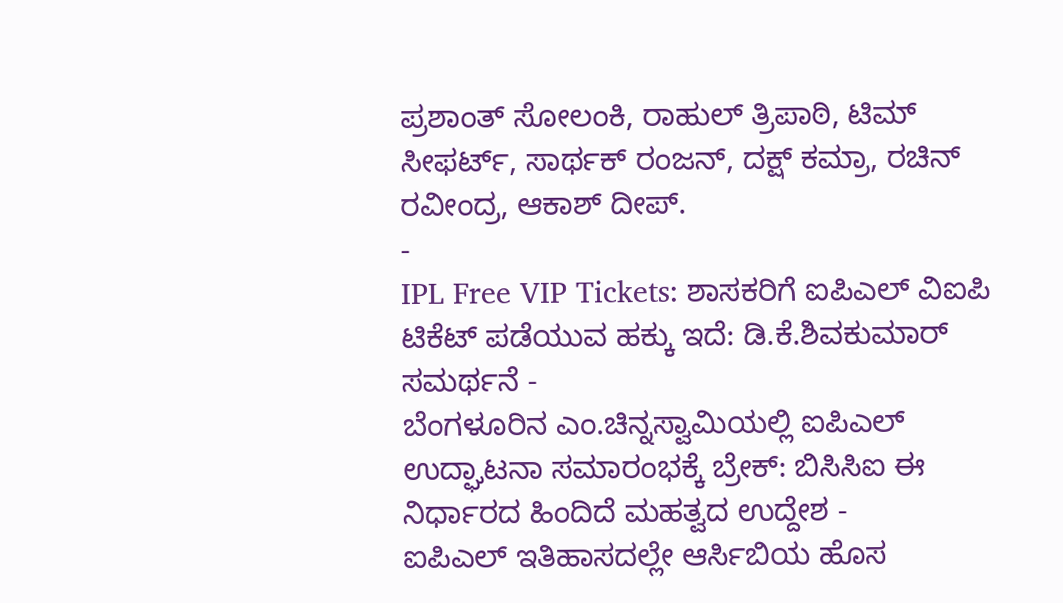ಪ್ರಶಾಂತ್ ಸೋಲಂಕಿ, ರಾಹುಲ್ ತ್ರಿಪಾಠಿ, ಟಿಮ್ ಸೀಫರ್ಟ್, ಸಾರ್ಥಕ್ ರಂಜನ್, ದಕ್ಷ್ ಕಮ್ರಾ, ರಚಿನ್ ರವೀಂದ್ರ, ಆಕಾಶ್ ದೀಪ್.
-
IPL Free VIP Tickets: ಶಾಸಕರಿಗೆ ಐಪಿಎಲ್ ವಿಐಪಿ ಟಿಕೆಟ್ ಪಡೆಯುವ ಹಕ್ಕು ಇದೆ: ಡಿ.ಕೆ.ಶಿವಕುಮಾರ್ ಸಮರ್ಥನೆ -
ಬೆಂಗಳೂರಿನ ಎಂ.ಚಿನ್ನಸ್ವಾಮಿಯಲ್ಲಿ ಐಪಿಎಲ್ ಉದ್ಘಾಟನಾ ಸಮಾರಂಭಕ್ಕೆ ಬ್ರೇಕ್: ಬಿಸಿಸಿಐ ಈ ನಿರ್ಧಾರದ ಹಿಂದಿದೆ ಮಹತ್ವದ ಉದ್ದೇಶ -
ಐಪಿಎಲ್ ಇತಿಹಾಸದಲ್ಲೇ ಆರ್ಸಿಬಿಯ ಹೊಸ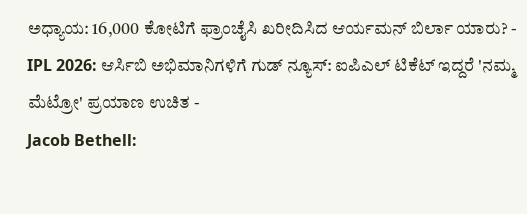ಅಧ್ಯಾಯ: 16,000 ಕೋಟಿಗೆ ಫ್ರಾಂಚೈಸಿ ಖರೀದಿಸಿದ ಆರ್ಯಮನ್ ಬಿರ್ಲಾ ಯಾರು? -
IPL 2026: ಆರ್ಸಿಬಿ ಅಭಿಮಾನಿಗಳಿಗೆ ಗುಡ್ ನ್ಯೂಸ್: ಐಪಿಎಲ್ ಟಿಕೆಟ್ ಇದ್ದರೆ 'ನಮ್ಮ ಮೆಟ್ರೋ' ಪ್ರಯಾಣ ಉಚಿತ -
Jacob Bethell: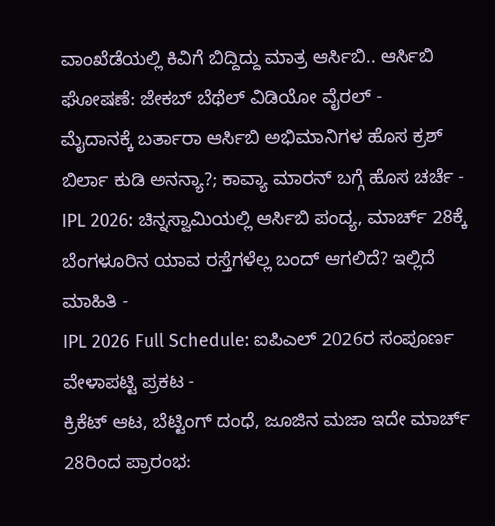ವಾಂಖೆಡೆಯಲ್ಲಿ ಕಿವಿಗೆ ಬಿದ್ದಿದ್ದು ಮಾತ್ರ ಆರ್ಸಿಬಿ.. ಆರ್ಸಿಬಿ ಘೋಷಣೆ: ಜೇಕಬ್ ಬೆಥೆಲ್ ವಿಡಿಯೋ ವೈರಲ್ -
ಮೈದಾನಕ್ಕೆ ಬರ್ತಾರಾ ಆರ್ಸಿಬಿ ಅಭಿಮಾನಿಗಳ ಹೊಸ ಕ್ರಶ್ ಬಿರ್ಲಾ ಕುಡಿ ಅನನ್ಯಾ?; ಕಾವ್ಯಾ ಮಾರನ್ ಬಗ್ಗೆ ಹೊಸ ಚರ್ಚೆ -
IPL 2026: ಚಿನ್ನಸ್ವಾಮಿಯಲ್ಲಿ ಆರ್ಸಿಬಿ ಪಂದ್ಯ, ಮಾರ್ಚ್ 28ಕ್ಕೆ ಬೆಂಗಳೂರಿನ ಯಾವ ರಸ್ತೆಗಳೆಲ್ಲ ಬಂದ್ ಆಗಲಿದೆ? ಇಲ್ಲಿದೆ ಮಾಹಿತಿ -
IPL 2026 Full Schedule: ಐಪಿಎಲ್ 2026ರ ಸಂಪೂರ್ಣ ವೇಳಾಪಟ್ಟಿ ಪ್ರಕಟ -
ಕ್ರಿಕೆಟ್ ಆಟ, ಬೆಟ್ಟಿಂಗ್ ದಂಧೆ, ಜೂಜಿನ ಮಜಾ ಇದೇ ಮಾರ್ಚ್ 28ರಿಂದ ಪ್ರಾರಂಭ: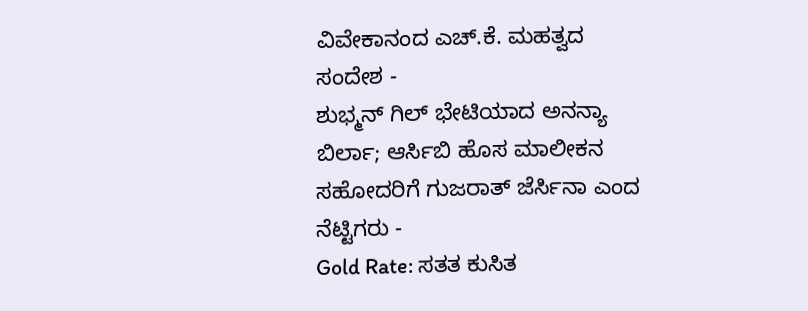ವಿವೇಕಾನಂದ ಎಚ್.ಕೆ. ಮಹತ್ವದ ಸಂದೇಶ -
ಶುಭ್ಮನ್ ಗಿಲ್ ಭೇಟಿಯಾದ ಅನನ್ಯಾ ಬಿರ್ಲಾ; ಆರ್ಸಿಬಿ ಹೊಸ ಮಾಲೀಕನ ಸಹೋದರಿಗೆ ಗುಜರಾತ್ ಜೆರ್ಸಿನಾ ಎಂದ ನೆಟ್ಟಿಗರು -
Gold Rate: ಸತತ ಕುಸಿತ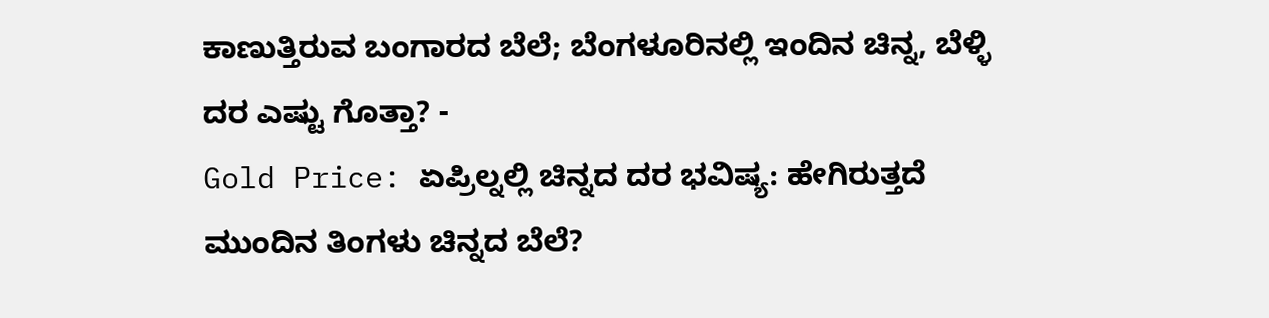ಕಾಣುತ್ತಿರುವ ಬಂಗಾರದ ಬೆಲೆ; ಬೆಂಗಳೂರಿನಲ್ಲಿ ಇಂದಿನ ಚಿನ್ನ, ಬೆಳ್ಳಿ ದರ ಎಷ್ಟು ಗೊತ್ತಾ? -
Gold Price: ಏಪ್ರಿಲ್ನಲ್ಲಿ ಚಿನ್ನದ ದರ ಭವಿಷ್ಯ: ಹೇಗಿರುತ್ತದೆ ಮುಂದಿನ ತಿಂಗಳು ಚಿನ್ನದ ಬೆಲೆ?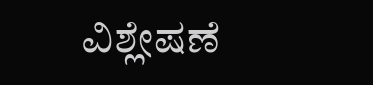ವಿಶ್ಲೇಷಣೆ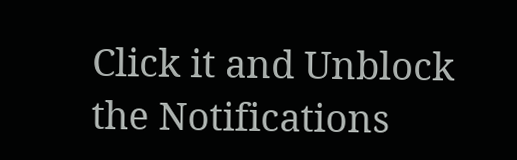Click it and Unblock the Notifications